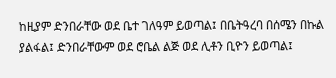ከዚያም ድንበራቸው ወደ ቤተ ገለዓም ይወጣል፤ በቤትዓረባ በሰሜን በኩል ያልፋል፤ ድንበራቸውም ወደ ሮቤል ልጅ ወደ ሊቶን ቢዮን ይወጣል፤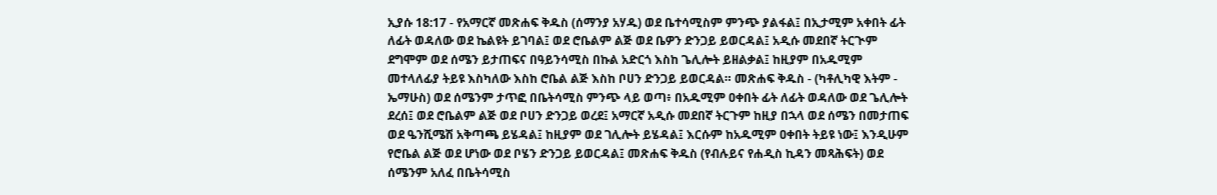ኢያሱ 18:17 - የአማርኛ መጽሐፍ ቅዱስ (ሰማንያ አሃዱ) ወደ ቤተሳሚስም ምንጭ ያልፋል፤ በኢታሚም አቀበት ፊት ለፊት ወዳለው ወደ ኬልዩት ይገባል፤ ወደ ሮቤልም ልጅ ወደ ቤዎን ድንጋይ ይወርዳል፤ አዲሱ መደበኛ ትርጒም ደግሞም ወደ ሰሜን ይታጠፍና በዓይንሳሚስ በኩል አድርጎ እስከ ጌሊሎት ይዘልቃል፤ ከዚያም በአዱሚም መተላለፊያ ትይዩ እስካለው እስከ ሮቤል ልጅ እስከ ቦሀን ድንጋይ ይወርዳል። መጽሐፍ ቅዱስ - (ካቶሊካዊ እትም - ኤማሁስ) ወደ ሰሜንም ታጥፎ በቤትሳሚስ ምንጭ ላይ ወጣ፥ በአዱሚም ዐቀበት ፊት ለፊት ወዳለው ወደ ጌሊሎት ደረሰ፤ ወደ ሮቤልም ልጅ ወደ ቦሀን ድንጋይ ወረደ፤ አማርኛ አዲሱ መደበኛ ትርጉም ከዚያ በኋላ ወደ ሰሜን በመታጠፍ ወደ ዔንሺሜሽ አቅጣጫ ይሄዳል፤ ከዚያም ወደ ገሊሎት ይሄዳል፤ እርሱም ከአዱሚም ዐቀበት ትይዩ ነው፤ እንዲሁም የሮቤል ልጅ ወደ ሆነው ወደ ቦሄን ድንጋይ ይወርዳል፤ መጽሐፍ ቅዱስ (የብሉይና የሐዲስ ኪዳን መጻሕፍት) ወደ ሰሜንም አለፈ በቤትሳሚስ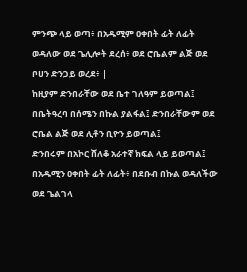ምንጭ ላይ ወጣ፥ በአዱሚም ዐቀበት ፊት ለፊት ወዳለው ወደ ጌሊሎት ደረሰ፥ ወደ ሮቤልም ልጅ ወደ ቦሀን ድንጋይ ወረደ፥ |
ከዚያም ድንበራቸው ወደ ቤተ ገለዓም ይወጣል፤ በቤትዓረባ በሰሜን በኩል ያልፋል፤ ድንበራቸውም ወደ ሮቤል ልጅ ወደ ሊቶን ቢዮን ይወጣል፤
ድንበሩም በአኮር ሸለቆ አራተኛ ክፍል ላይ ይወጣል፤ በአዱሚን ዐቀበት ፊት ለፊት፥ በደቡብ በኩል ወዳለችው ወደ ጌልገላ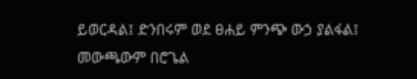ይወርዳል፤ ድንበሩም ወደ ፀሐይ ምንጭ ውኃ ያልፋል፤ መውጫውም በሮጌል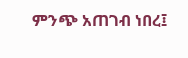ምንጭ አጠገብ ነበረ፤